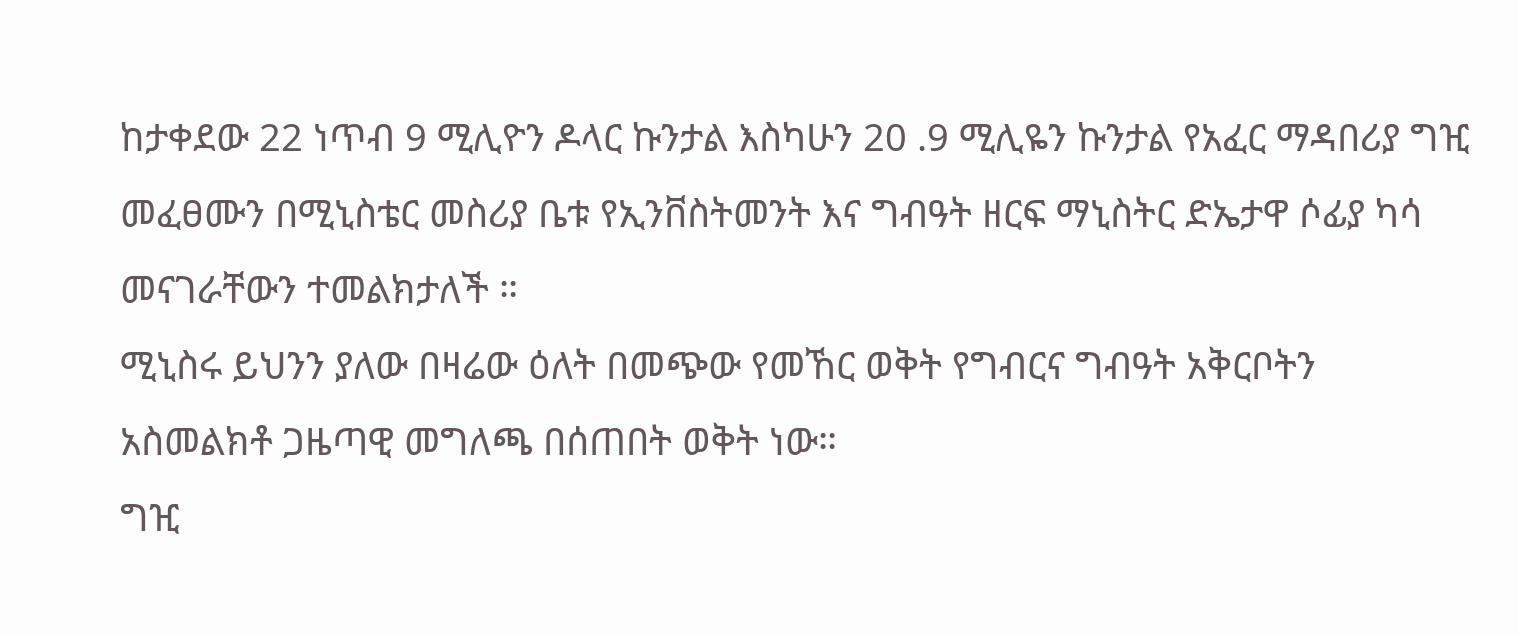ከታቀደው 22 ነጥብ 9 ሚሊዮን ዶላር ኩንታል እስካሁን 20 .9 ሚሊዬን ኩንታል የአፈር ማዳበሪያ ግዢ መፈፀሙን በሚኒስቴር መስሪያ ቤቱ የኢንቨስትመንት እና ግብዓት ዘርፍ ማኒስትር ድኤታዋ ሶፊያ ካሳ መናገራቸውን ተመልክታለች ።
ሚኒስሩ ይህንን ያለው በዛሬው ዕለት በመጭው የመኸር ወቅት የግብርና ግብዓት አቅርቦትን አስመልክቶ ጋዜጣዊ መግለጫ በሰጠበት ወቅት ነው።
ግዢ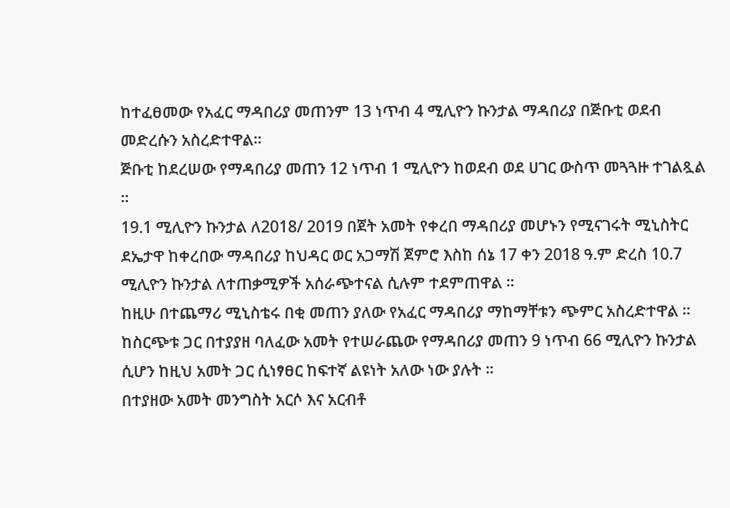ከተፈፀመው የአፈር ማዳበሪያ መጠንም 13 ነጥብ 4 ሚሊዮን ኩንታል ማዳበሪያ በጅቡቲ ወደብ መድረሱን አስረድተዋል።
ጅቡቲ ከደረሠው የማዳበሪያ መጠን 12 ነጥብ 1 ሚሊዮን ከወደብ ወደ ሀገር ውስጥ መጓጓዙ ተገልጿል ።
19.1 ሚሊዮን ኩንታል ለ2018/ 2019 በጀት አመት የቀረበ ማዳበሪያ መሆኑን የሚናገሩት ሚኒስትር ደኤታዋ ከቀረበው ማዳበሪያ ከህዳር ወር አጋማሽ ጀምሮ እስከ ሰኔ 17 ቀን 2018 ዓ.ም ድረስ 10.7 ሚሊዮን ኩንታል ለተጠቃሚዎች አሰራጭተናል ሲሉም ተደምጠዋል ።
ከዚሁ በተጨማሪ ሚኒስቴሩ በቂ መጠን ያለው የአፈር ማዳበሪያ ማከማቸቱን ጭምር አስረድተዋል ።
ከስርጭቱ ጋር በተያያዘ ባለፈው አመት የተሠራጨው የማዳበሪያ መጠን 9 ነጥብ 66 ሚሊዮን ኩንታል ሲሆን ከዚህ አመት ጋር ሲነፃፀር ከፍተኛ ልዩነት አለው ነው ያሉት ።
በተያዘው አመት መንግስት አርሶ እና አርብቶ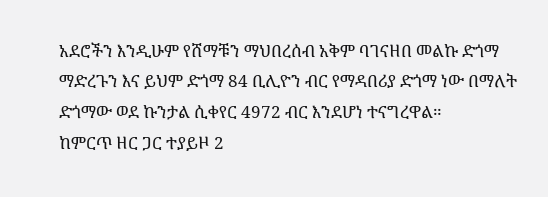አደሮችን እንዲሁም የሸማቹን ማህበረሰብ አቅም ባገናዘበ መልኩ ድጎማ ማድረጉን እና ይህም ድጎማ 84 ቢሊዮን ብር የማዳበሪያ ድጎማ ነው በማለት ድጎማው ወደ ኩንታል ሲቀየር 4972 ብር እንደሆነ ተናግረዋል።
ከምርጥ ዘር ጋር ተያይዞ 2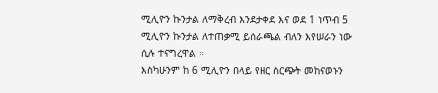ሚሊዮን ኩንታል ለማቅረብ እንደታቀደ እና ወደ 1 ነጥብ 5 ሚሊዮን ኩንታል ለተጠቃሚ ይሰራጫል ብለን እየሠራን ነው ሲሉ ተናግረዋል ።
እስካሁንም ከ 6 ሚሊዮን በላይ የዘር ስርጭት መከናወኑን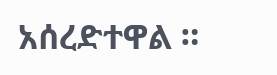አሰረድተዋል ።